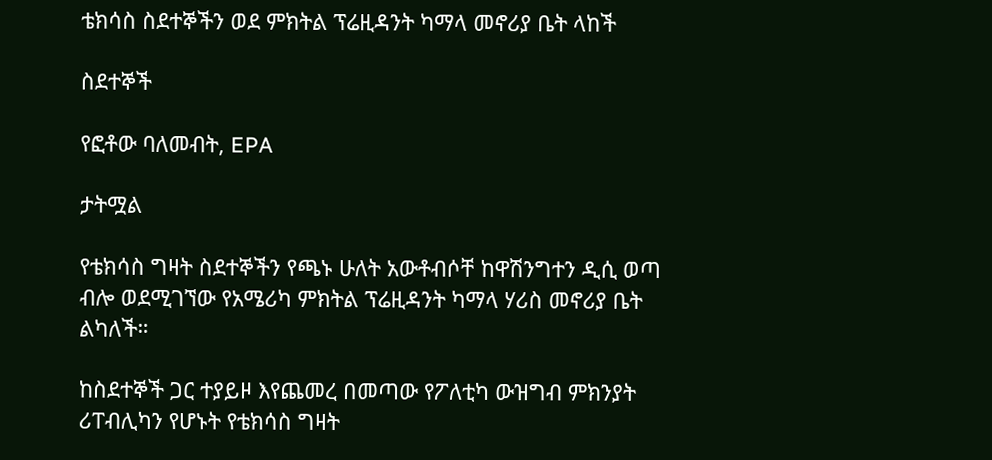ቴክሳስ ስደተኞችን ወደ ምክትል ፕሬዚዳንት ካማላ መኖሪያ ቤት ላከች

ስደተኞች

የፎቶው ባለመብት, EPA

ታትሟል

የቴክሳስ ግዛት ስደተኞችን የጫኑ ሁለት አውቶብሶቸ ከዋሽንግተን ዲሲ ወጣ ብሎ ወደሚገኘው የአሜሪካ ምክትል ፕሬዚዳንት ካማላ ሃሪስ መኖሪያ ቤት ልካለች።

ከስደተኞች ጋር ተያይዞ እየጨመረ በመጣው የፖለቲካ ውዝግብ ምክንያት ሪፐብሊካን የሆኑት የቴክሳስ ግዛት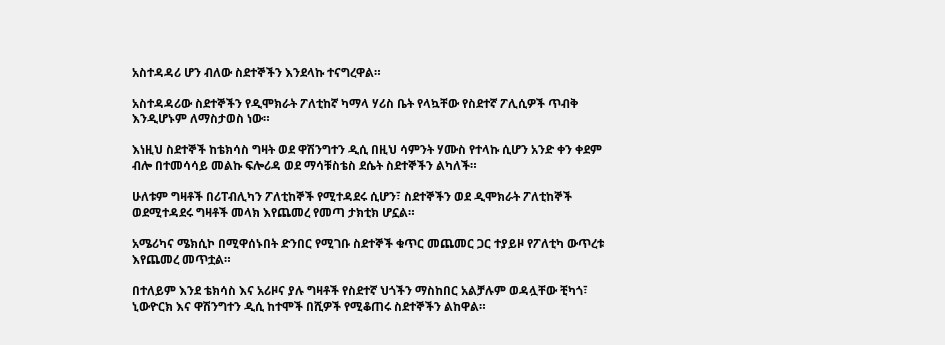አስተዳዳሪ ሆን ብለው ስደተኞችን እንደላኩ ተናግረዋል።

አስተዳዳሪው ስደተኞችን የዲሞክራት ፖለቲከኛ ካማላ ሃሪስ ቤት የላኳቸው የስደተኛ ፖሊሲዎች ጥብቅ እንዲሆኑም ለማስታወስ ነው።

እነዚህ ስደተኞች ከቴክሳስ ግዛት ወደ ዋሽንግተን ዲሲ በዚህ ሳምንት ሃሙስ የተላኩ ሲሆን አንድ ቀን ቀደም ብሎ በተመሳሳይ መልኩ ፍሎሪዳ ወደ ማሳቹስቴስ ደሴት ስደተኞችን ልካለች።

ሁለቱም ግዛቶች በሪፐብሊካን ፖለቲከኞች የሚተዳደሩ ሲሆን፣ ስደተኞችን ወደ ዲሞክራት ፖለቲከኞች ወደሚተዳደሩ ግዛቶች መላክ እየጨመረ የመጣ ታክቲክ ሆኗል።

አሜሪካና ሜክሲኮ በሚዋሰኑበት ድንበር የሚገቡ ስደተኞች ቁጥር መጨመር ጋር ተያይዞ የፖለቲካ ውጥረቱ እየጨመረ መጥቷል።

በተለይም እንደ ቴክሳስ እና አሪዞና ያሉ ግዛቶች የስደተኛ ህጎችን ማስከበር አልቻሉም ወዳሏቸው ቺካጎ፣ ኒውዮርክ እና ዋሽንግተን ዲሲ ከተሞች በሺዎች የሚቆጠሩ ስደተኞችን ልከዋል።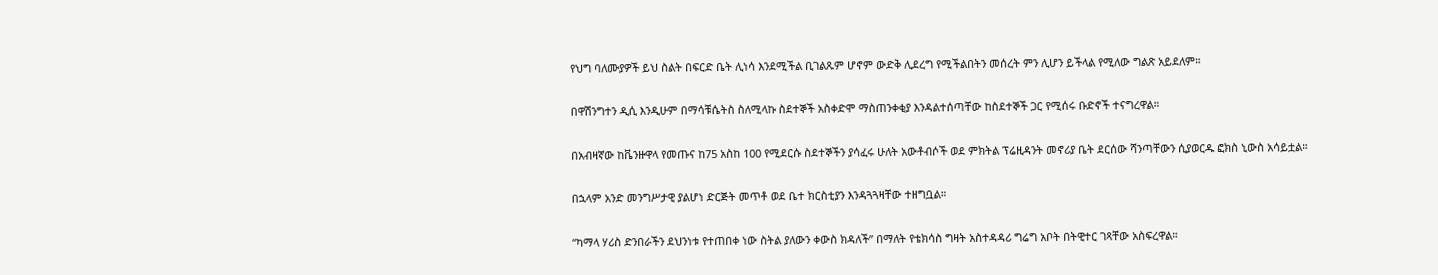የህግ ባለሙያዎች ይህ ስልት በፍርድ ቤት ሊነሳ እንደሚችል ቢገልጹም ሆኖም ውድቅ ሊደረግ የሚችልበትን መሰረት ምን ሊሆን ይችላል የሚለው ግልጽ አይደለም።

በዋሽንግተን ዲሲ እንዲሁም በማሳቹሴትስ ስለሚላኩ ስደተኞች አስቀድሞ ማስጠንቀቂያ እንዳልተሰጣቸው ከስደተኞች ጋር የሚሰሩ ቡድኖች ተናግረዋል።

በአብዛኛው ከቬንዙዋላ የመጡና ከ75 አስከ 100 የሚደርሱ ስደተኞችን ያሳፈሩ ሁለት አውቶብሶች ወደ ምክትል ፕሬዚዳንት መኖሪያ ቤት ደርሰው ሻንጣቸውን ሲያወርዱ ፎክስ ኒውስ አሳይቷል።

በኋላም አንድ መንግሥታዊ ያልሆነ ድርጅት መጥቶ ወደ ቤተ ክርስቲያን እንዳጓጓዛቸው ተዘግቧል።

“ካማላ ሃሪስ ድንበራችን ደህንነቱ የተጠበቀ ነው ስትል ያለውን ቀውስ ክዳለች” በማለት የቴክሳስ ግዛት አስተዳዳሪ ግሬግ አቦት በትዊተር ገጻቸው አስፍረዋል።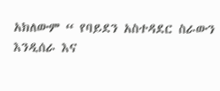አክለውም “ የባይደን አስተዳደር ስራውን እንዲሰራ እና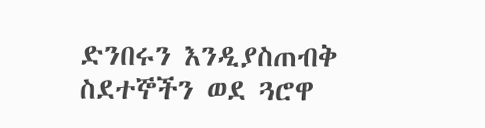ድንበሩን እንዲያስጠብቅ ስደተኞችን ወደ ጓሮዋ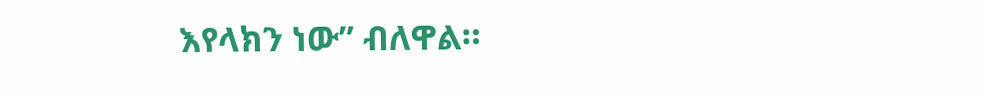እየላክን ነው” ብለዋል።